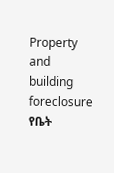Property and building foreclosure
የቤት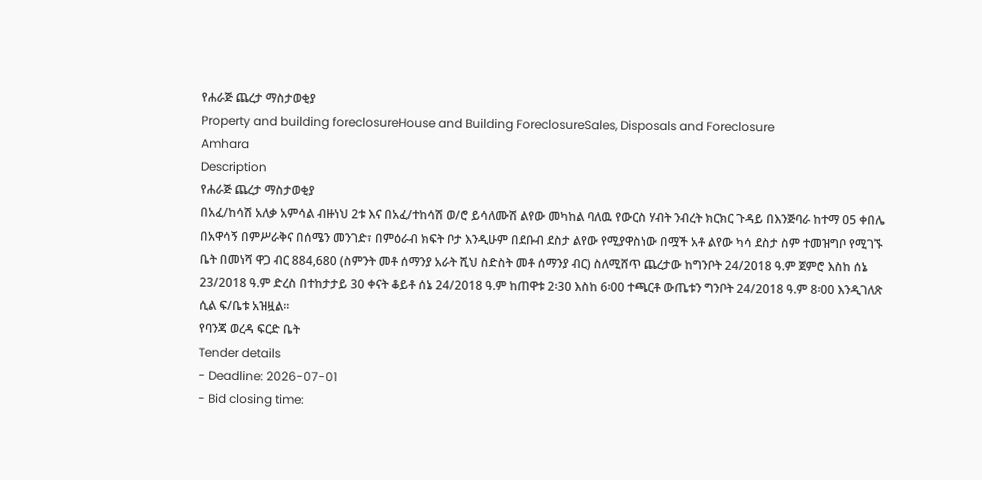የሐራጅ ጨረታ ማስታወቂያ
Property and building foreclosureHouse and Building ForeclosureSales, Disposals and Foreclosure
Amhara
Description
የሐራጅ ጨረታ ማስታወቂያ
በአፈ/ከሳሽ አለቃ አምሳል ብዙነህ 2ቱ እና በአፈ/ተከሳሽ ወ/ሮ ይሳለሙሽ ልየው መካከል ባለዉ የውርስ ሃብት ንብረት ክርክር ጉዳይ በእንጅባራ ከተማ 05 ቀበሌ በአዋሳኝ በምሥራቅና በሰሜን መንገድ፣ በምዕራብ ክፍት ቦታ እንዲሁም በደቡብ ደስታ ልየው የሚያዋስነው በሟች አቶ ልየው ካሳ ደስታ ስም ተመዝግቦ የሚገኙ ቤት በመነሻ ዋጋ ብር 884,680 (ስምንት መቶ ሰማንያ አራት ሺህ ስድስት መቶ ሰማንያ ብር) ስለሚሸጥ ጨረታው ከግንቦት 24/2018 ዓ.ም ጀምሮ እስከ ሰኔ 23/2018 ዓ.ም ድረስ በተከታታይ 30 ቀናት ቆይቶ ሰኔ 24/2018 ዓ.ም ከጠዋቱ 2፡30 እስከ 6፡00 ተጫርቶ ውጤቱን ግንቦት 24/2018 ዓ.ም 8፡00 እንዲገለጽ ሲል ፍ/ቤቱ አዝዟል፡፡
የባንጃ ወረዳ ፍርድ ቤት
Tender details
- Deadline: 2026-07-01
- Bid closing time: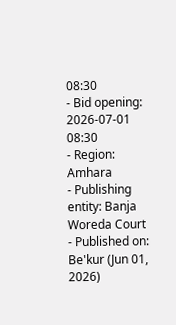08:30
- Bid opening: 2026-07-01 08:30
- Region: Amhara
- Publishing entity: Banja Woreda Court
- Published on: Be'kur (Jun 01, 2026)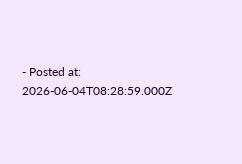- Posted at: 2026-06-04T08:28:59.000Z